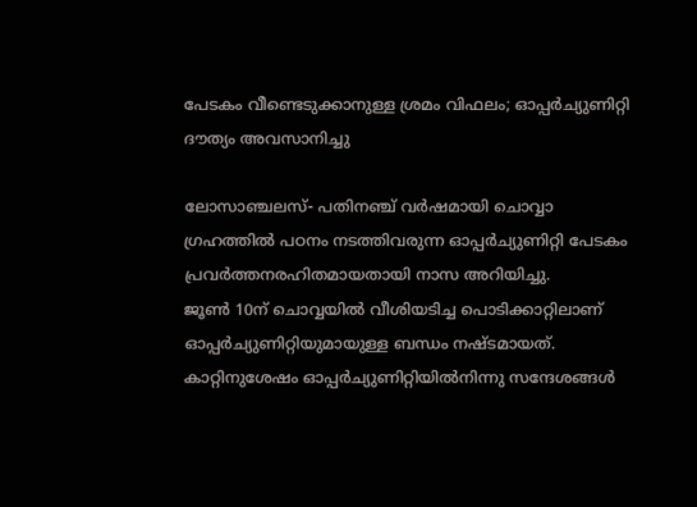പേടകം വീണ്ടെടുക്കാനുള്ള ശ്രമം വിഫലം; ഓപ്പര്‍ച്യുണിറ്റി ദൗത്യം അവസാനിച്ചു

ലോസാഞ്ചലസ്- പതിനഞ്ച് വര്‍ഷമായി ചൊവ്വാ ഗ്രഹത്തില്‍ പഠനം നടത്തിവരുന്ന ഓപ്പര്‍ച്യുണിറ്റി പേടകം പ്രവര്‍ത്തനരഹിതമായതായി നാസ അറിയിച്ചു.
ജൂണ്‍ 10ന് ചൊവ്വയില്‍ വീശിയടിച്ച പൊടിക്കാറ്റിലാണ് ഓപ്പര്‍ച്യുണിറ്റിയുമായുള്ള ബന്ധം നഷ്ടമായത്. കാറ്റിനുശേഷം ഓപ്പര്‍ച്യുണിറ്റിയില്‍നിന്നു സന്ദേശങ്ങള്‍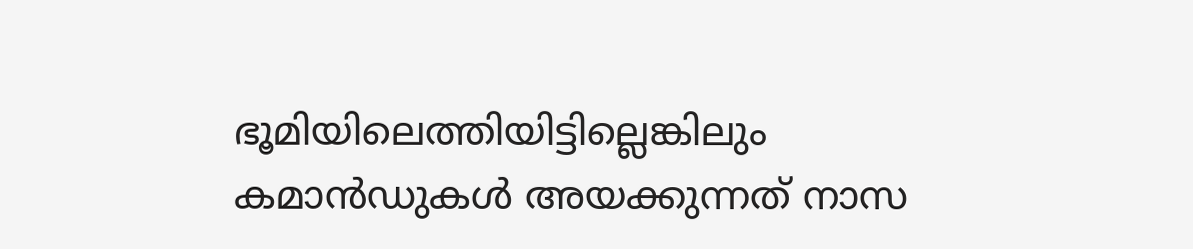ഭൂമിയിലെത്തിയിട്ടില്ലെങ്കിലും കമാന്‍ഡുകള്‍ അയക്കുന്നത് നാസ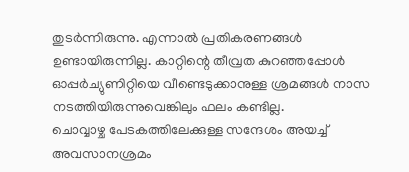തുടര്‍ന്നിരുന്നു. എന്നാല്‍ പ്രതികരണങ്ങള്‍ ഉണ്ടായിരുന്നില്ല. കാറ്റിന്റെ തീവ്രത കുറഞ്ഞപ്പോള്‍ ഓപ്പര്‍ച്യുണിറ്റിയെ വീണ്ടെടുക്കാനുള്ള ശ്രമങ്ങള്‍ നാസ നടത്തിയിരുന്നുവെങ്കിലും ഫലം കണ്ടില്ല.
ചൊവ്വാഴ്ച പേടകത്തിലേക്കുള്ള സന്ദേശം അയച്ച് അവസാനശ്രമം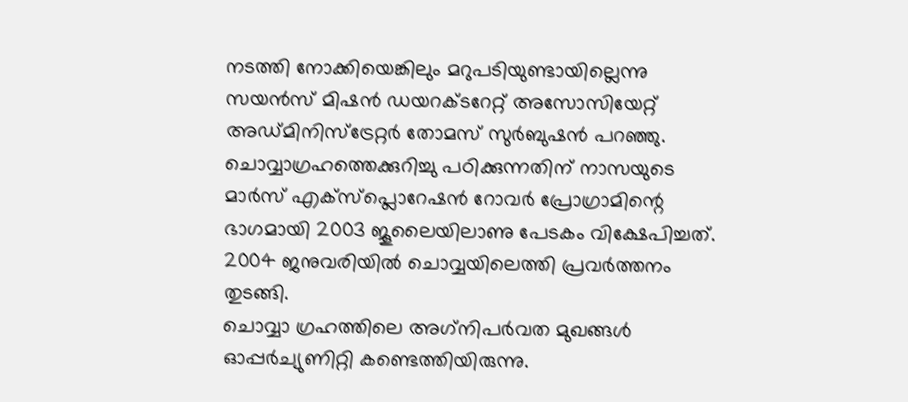നടത്തി നോക്കിയെങ്കിലും മറുപടിയുണ്ടായില്ലെന്നു സയന്‍സ് മിഷന്‍ ഡയറക്ടറേറ്റ് അസോസിയേറ്റ് അഡ്മിനിസ്‌ട്രേറ്റര്‍ തോമസ് സുര്‍ബുഷന്‍ പറഞ്ഞു.
ചൊവ്വാഗ്രഹത്തെക്കുറിച്ചു പഠിക്കുന്നതിന് നാസയുടെ മാര്‍സ് എക്‌സ്‌പ്ലൊറേഷന്‍ റോവര്‍ പ്രോഗ്രാമിന്റെ ഭാഗമായി 2003 ജൂലൈയിലാണു പേടകം വിക്ഷേപിച്ചത്. 2004 ജനുവരിയില്‍ ചൊവ്വയിലെത്തി പ്രവര്‍ത്തനം തുടങ്ങി.
ചൊവ്വാ ഗ്രഹത്തിലെ അഗ്‌നിപര്‍വത മുഖങ്ങള്‍ ഓപ്പര്‍ച്യുണിറ്റി കണ്ടെത്തിയിരുന്നു.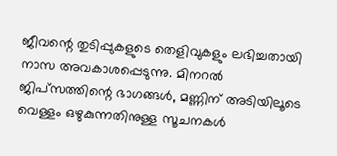ജീവന്റെ തുടിപ്പുകളുടെ തെളിവുകളും ലഭിച്ചതായി  നാസ അവകാശപ്പെടുന്നു. മിനറല്‍ ജിപ്‌സത്തിന്റെ ഭാഗങ്ങള്‍, മണ്ണിന് അടിയിലൂടെ വെള്ളം ഒഴുകുന്നതിനുള്ള സൂചനകള്‍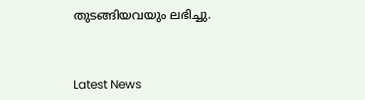തുടങ്ങിയവയും ലഭിച്ചു.



Latest News